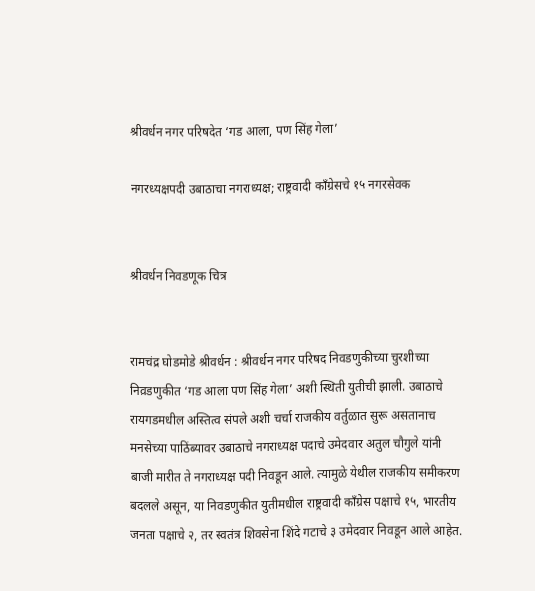श्रीवर्धन नगर परिषदेत ‘गड आला, पण सिंह गेला’

नगरध्यक्षपदी उबाठाचा नगराध्यक्ष; राष्ट्रवादी काँग्रेसचे १५ नगरसेवक


श्रीवर्धन निवडणूक चित्र


रामचंद्र घोडमोडे श्रीवर्धन : श्रीवर्धन नगर परिषद निवडणुकीच्या चुरशीच्या निव़डणुकीत ‘गड आला पण सिंह गेला’ अशी स्थिती युतीची झाली. उबाठाचे रायगडमधील अस्तित्व संपले अशी चर्चा राजकीय वर्तुळात सुरू असतानाच मनसेच्या पाठिंब्यावर उबाठाचे नगराध्यक्ष पदाचे उमेदवार अतुल चौगुले यांनी बाजी मारीत ते नगराध्यक्ष पदी निवडून आले. त्यामुळे येथील राजकीय समीकरण बदलले असून, या निवडणुकीत युतीमधील राष्ट्रवादी काँग्रेस पक्षाचे १५, भारतीय जनता पक्षाचे २, तर स्वतंत्र शिवसेना शिंदे गटाचे ३ उमेदवार निवडून आले आहेत.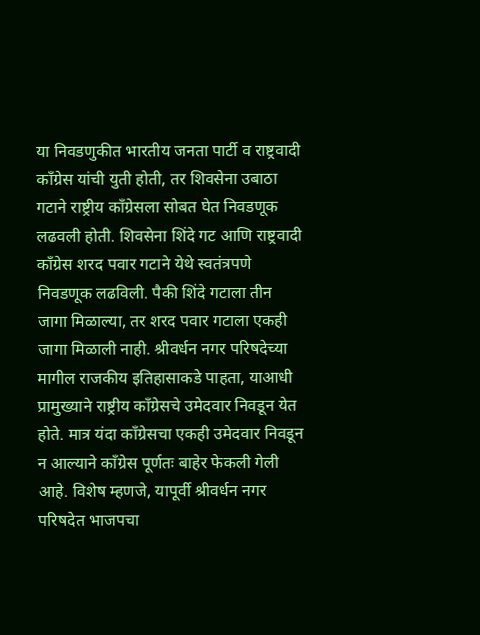या निवडणुकीत भारतीय जनता पार्टी व राष्ट्रवादी काँग्रेस यांची युती होती, तर शिवसेना उबाठा गटाने राष्ट्रीय काँग्रेसला सोबत घेत निवडणूक लढवली होती. शिवसेना शिंदे गट आणि राष्ट्रवादी काँग्रेस शरद पवार गटाने येथे स्वतंत्रपणे निवडणूक लढविली. पैकी शिंदे गटाला तीन जागा मिळाल्या, तर शरद पवार गटाला एकही जागा मिळाली नाही. श्रीवर्धन नगर परिषदेच्या मागील राजकीय इतिहासाकडे पाहता, याआधी प्रामुख्याने राष्ट्रीय काँग्रेसचे उमेदवार निवडून येत होते. मात्र यंदा काँग्रेसचा एकही उमेदवार निवडून न आल्याने काँग्रेस पूर्णतः बाहेर फेकली गेली आहे. विशेष म्हणजे, यापूर्वी श्रीवर्धन नगर परिषदेत भाजपचा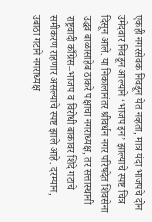एकही नगरसेवक निवडून येत नव्हता, मात्र यंदा भाजपचे दोन उमेदवार निवडून आल्याने ‘भाजप इन’ झाल्याचे स्पष्ट चित्र दिसून आले. या निकालानंतर श्रीवर्धन नगर परिषदेत शिवसेना उद्धव बाळासाहेब ठाकरे पक्षाचा नगराध्यक्ष, तर सत्तास्थानी राष्ट्रवादी काँग्रेस–भाजप व विरोधी बाकावर शिंदे गटाचे समीकरण राहणार असल्याचे स्पष्ट झाले आहे. दरम्यान, उबाठा गटाने नगराध्यक्ष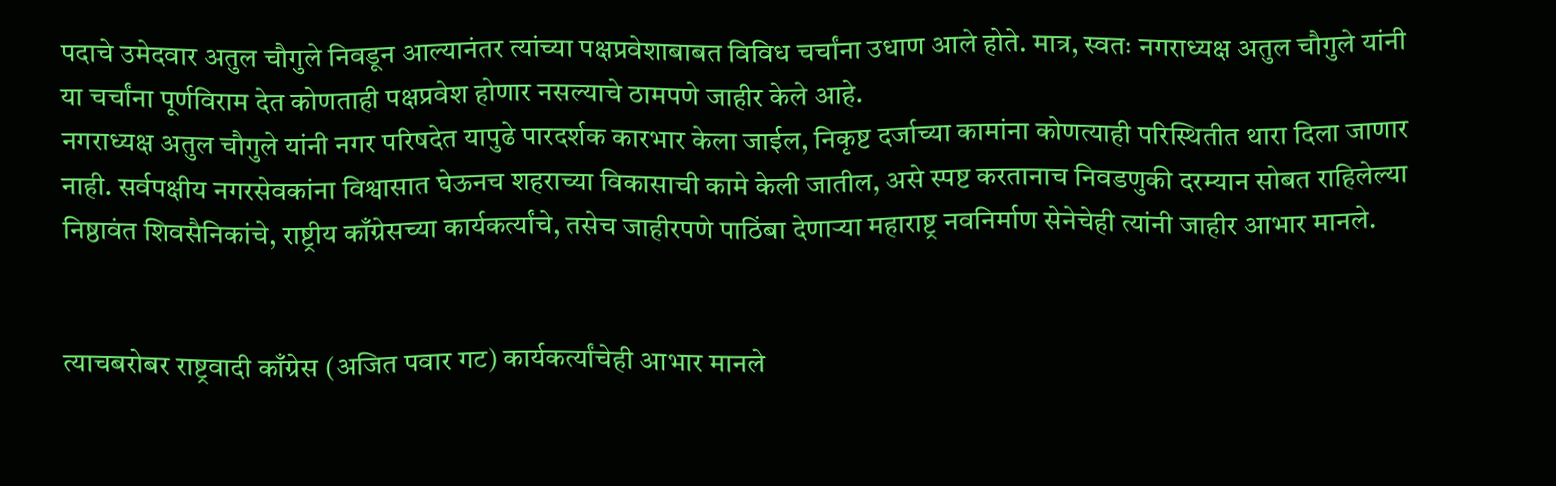पदाचे उमेदवार अतुल चौगुले निवडून आल्यानंतर त्यांच्या पक्षप्रवेशाबाबत विविध चर्चांना उधाण आले होते. मात्र, स्वतः नगराध्यक्ष अतुल चौगुले यांनी या चर्चांना पूर्णविराम देत कोणताही पक्षप्रवेश होणार नसल्याचे ठामपणे जाहीर केले आहे.
नगराध्यक्ष अतुल चौगुले यांनी नगर परिषदेत यापुढे पारदर्शक कारभार केला जाईल, निकृष्ट दर्जाच्या कामांना कोणत्याही परिस्थितीत थारा दिला जाणार नाही. सर्वपक्षीय नगरसेवकांना विश्वासात घेऊनच शहराच्या विकासाची कामे केली जातील, असे स्पष्ट करतानाच निवडणुकी दरम्यान सोबत राहिलेल्या निष्ठावंत शिवसैनिकांचे, राष्ट्रीय काँग्रेसच्या कार्यकर्त्यांचे, तसेच जाहीरपणे पाठिंबा देणाऱ्या महाराष्ट्र नवनिर्माण सेनेचेही त्यांनी जाहीर आभार मानले.


त्याचबरोबर राष्ट्रवादी काँग्रेस (अजित पवार गट) कार्यकर्त्यांचेही आभार मानले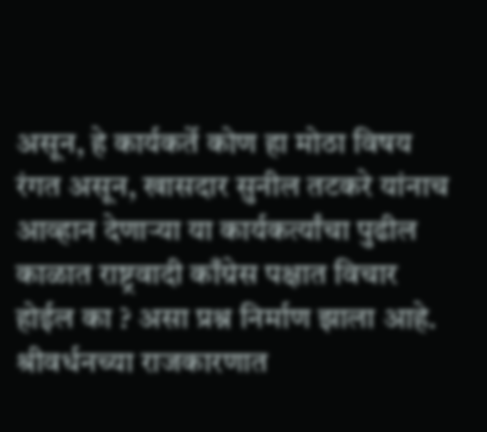असून, हे कार्यकर्ते कोण हा मोठा विषय रंगत असून, खासदार सुनील तटकरे यांनाच आव्हान देणाऱ्या या कार्यकर्त्यांचा पुढील काळात राष्ट्रवादी काँग्रेस पक्षात विचार होईल का ? असा प्रश्न निर्माण झाला आहे. श्रीवर्धनच्या राजकारणात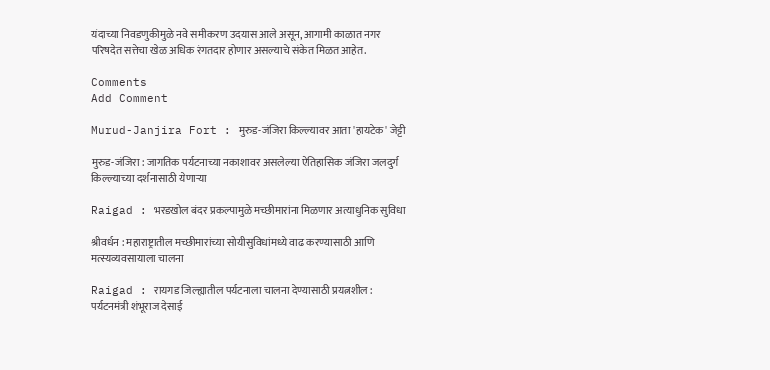यंदाच्या निवडणुकीमुळे नवे समीकरण उदयास आले असून, आगामी काळात नगर परिषदेत सत्तेचा खेळ अधिक रंगतदार होणार असल्याचे संकेत मिळत आहेत.

Comments
Add Comment

Murud-Janjira Fort : मुरुड-जंजिरा किल्ल्यावर आता 'हायटेक' जेट्टी

मुरुड-जंजिरा : जागतिक पर्यटनाच्या नकाशावर असलेल्या ऐतिहासिक जंजिरा जलदुर्ग किल्ल्याच्या दर्शनासाठी येणाऱ्या

Raigad : भरडखोल बंदर प्रकल्पामुळे मच्छीमारांना मिळणार अत्याधुनिक सुविधा

श्रीवर्धन : महाराष्ट्रातील मच्छीमारांच्या सोयीसुविधांमध्ये वाढ करण्यासाठी आणि मत्स्यव्यवसायाला चालना

Raigad : रायगड जिल्ह्यातील पर्यटनाला चालना देण्यासाठी प्रयत्नशील : पर्यटनमंत्री शंभूराज देसाई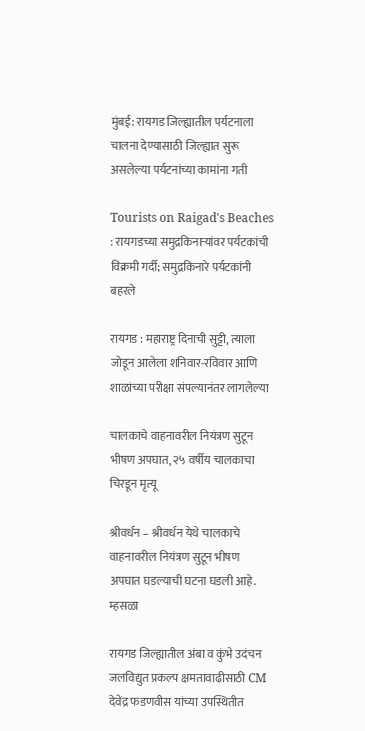मुंबई: रायगड जिल्ह्यातील पर्यटनाला चालना देण्यासाठी जिल्ह्यात सुरू असलेल्या पर्यटनांच्या कामांना गती

Tourists on Raigad's Beaches : रायगडच्या समुद्रकिनाऱ्यांवर पर्यटकांची विक्रमी गर्दी; समुद्रकिनारे पर्यटकांनी बहरले

रायगड : महाराष्ट्र दिनाची सुट्टी, त्याला जोडून आलेला शनिवार-रविवार आणि शाळांच्या परीक्षा संपल्यानंतर लागलेल्या

चालकाचे वाहनावरील नियंत्रण सुटून भीषण अपघात, २५ वर्षीय चालकाचा चिरडून मृत्यू

श्रीवर्धन – श्रीवर्धन येथे चालकाचे वाहनावरील नियंत्रण सुटून भीषण अपघात घडल्याची घटना घडली आहे. म्हसळा

रायगड जिल्ह्यातील अंबा व कुंभे उदंचन जलविद्युत प्रकल्प क्षमतावाढीसाठी CM देवेंद्र फडणवीस यांच्या उपस्थितीत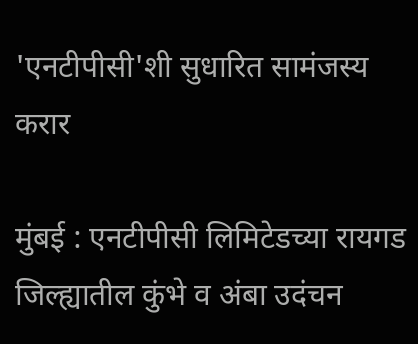'एनटीपीसी'शी सुधारित सामंजस्य करार

मुंबई : एनटीपीसी लिमिटेडच्या रायगड जिल्ह्यातील कुंभे व अंबा उदंचन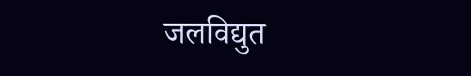जलविद्युत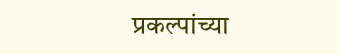प्रकल्पांच्या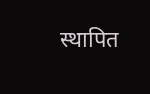स्थापित